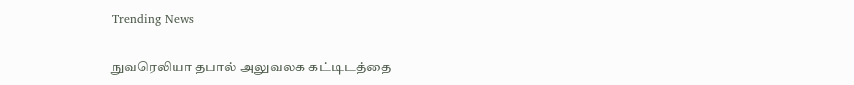Trending News

நுவரெலியா தபால் அலுவலக கட்டிடத்தை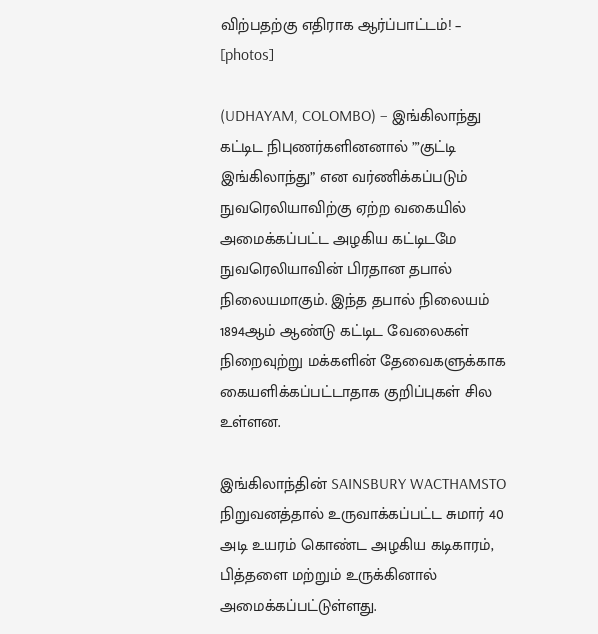விற்பதற்கு எதிராக ஆர்ப்பாட்டம்! – [photos]

(UDHAYAM, COLOMBO) – இங்கிலாந்து கட்டிட நிபுணர்களினனால் ”’குட்டி இங்கிலாந்து” என வர்ணிக்கப்படும் நுவரெலியாவிற்கு ஏற்ற வகையில் அமைக்கப்பட்ட அழகிய கட்டிடமே நுவரெலியாவின் பிரதான தபால் நிலையமாகும். இந்த தபால் நிலையம் 1894ஆம் ஆண்டு கட்டிட வேலைகள் நிறைவுற்று மக்களின் தேவைகளுக்காக கையளிக்கப்பட்டாதாக குறிப்புகள் சில உள்ளன.

இங்கிலாந்தின் SAINSBURY WACTHAMSTO நிறுவனத்தால் உருவாக்கப்பட்ட சுமார் 40 அடி உயரம் கொண்ட அழகிய கடிகாரம், பித்தளை மற்றும் உருக்கினால் அமைக்கப்பட்டுள்ளது.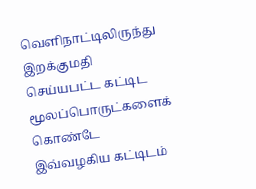வெளிநாட்டிலிருந்து இறக்குமதி செய்யபட்ட கட்டிட மூலப்பொருட்களைக் கொண்டே இவ்வழகிய கட்டிடம்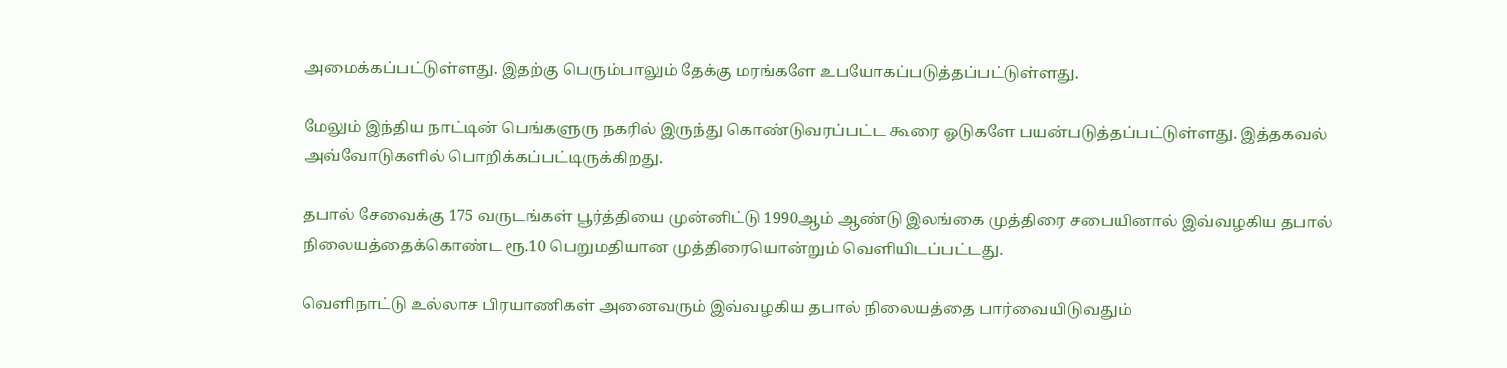அமைக்கப்பட்டுள்ளது. இதற்கு பெரும்பாலும் தேக்கு மரங்களே உபயோகப்படுத்தப்பட்டுள்ளது.

மேலும் இந்திய நாட்டின் பெங்களுரு நகரில் இருந்து கொண்டுவரப்பட்ட கூரை ஓடுகளே பயன்படுத்தப்பட்டுள்ளது. இத்தகவல் அவ்வோடுகளில் பொறிக்கப்பட்டிருக்கிறது.

தபால் சேவைக்கு 175 வருடங்கள் பூர்த்தியை முன்னிட்டு 1990ஆம் ஆண்டு இலங்கை முத்திரை சபையினால் இவ்வழகிய தபால் நிலையத்தைக்கொண்ட ரூ.10 பெறுமதியான முத்திரையொன்றும் வெளியிடப்பட்டது.

வெளிநாட்டு உல்லாச பிரயாணிகள் அனைவரும் இவ்வழகிய தபால் நிலையத்தை பார்வையிடுவதும்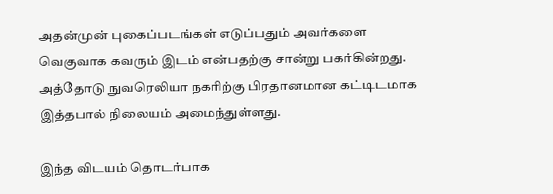அதன்முன் புகைப்படங்கள் எடுப்பதும் அவர்களை வெகுவாக கவரும் இடம் என்பதற்கு சான்று பகர்கின்றது. அத்தோடு நுவரெலியா நகரிற்கு பிரதானமான கட்டிடமாக இத்தபால் நிலையம் அமைந்துள்ளது.

இந்த விடயம் தொடர்பாக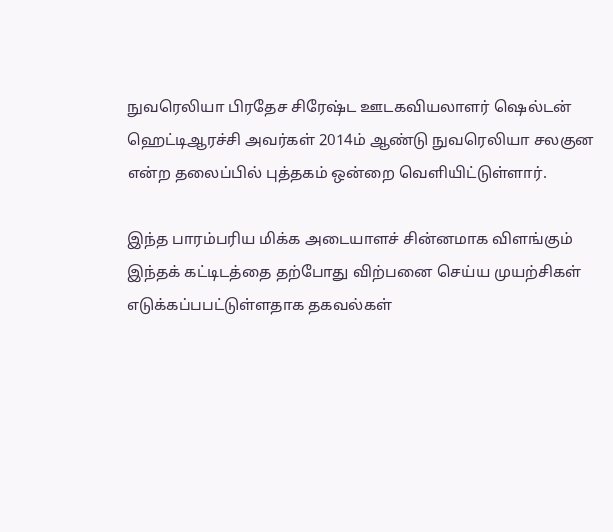நுவரெலியா பிரதேச சிரேஷ்ட ஊடகவியலாளர் ஷெல்டன் ஹெட்டிஆரச்சி அவர்கள் 2014ம் ஆண்டு நுவரெலியா சலகுன என்ற தலைப்பில் புத்தகம் ஒன்றை வெளியிட்டுள்ளார்.

இந்த பாரம்பரிய மிக்க அடையாளச் சின்னமாக விளங்கும் இந்தக் கட்டிடத்தை தற்போது விற்பனை செய்ய முயற்சிகள் எடுக்கப்பபட்டுள்ளதாக தகவல்கள்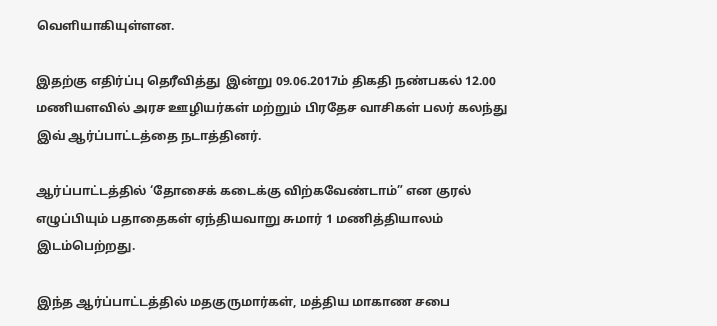வெளியாகியுள்ளன.

இதற்கு எதிர்ப்பு தெரீவித்து  இன்று 09.06.2017ம் திகதி நண்பகல் 12.00 மணியளவில் அரச ஊழியர்கள் மற்றும் பிரதேச வாசிகள் பலர் கலந்து இவ் ஆர்ப்பாட்டத்தை நடாத்தினர்.

ஆர்ப்பாட்டத்தில் ‘தோசைக் கடைக்கு விற்கவேண்டாம்” என குரல் எழுப்பியும் பதாதைகள் ஏந்தியவாறு சுமார் 1 மணித்தியாலம் இடம்பெற்றது.

இந்த ஆர்ப்பாட்டத்தில் மதகுருமார்கள், மத்திய மாகாண சபை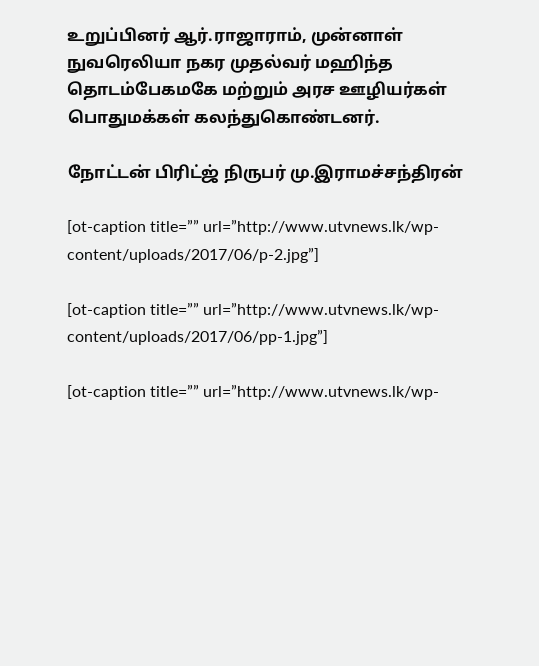உறுப்பினர் ஆர்.ராஜாராம், முன்னாள் நுவரெலியா நகர முதல்வர் மஹிந்த தொடம்பேகமகே மற்றும் அரச ஊழியர்கள் பொதுமக்கள் கலந்துகொண்டனர்.

நோட்டன் பிரிட்ஜ் நிருபர் மு.இராமச்சந்திரன்

[ot-caption title=”” url=”http://www.utvnews.lk/wp-content/uploads/2017/06/p-2.jpg”]

[ot-caption title=”” url=”http://www.utvnews.lk/wp-content/uploads/2017/06/pp-1.jpg”]

[ot-caption title=”” url=”http://www.utvnews.lk/wp-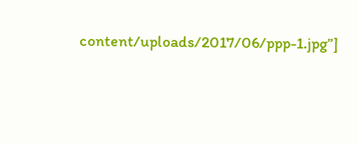content/uploads/2017/06/ppp-1.jpg”]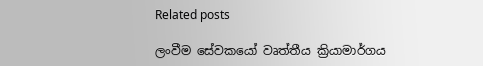Related posts

ලංවීම සේවකයෝ වෘත්තීය ක්‍රියාමාර්ගය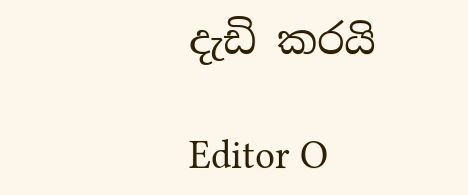දැඩි කරයි

Editor O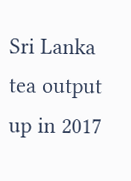Sri Lanka tea output up in 2017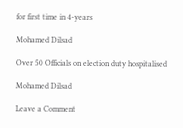for first time in 4-years

Mohamed Dilsad

Over 50 Officials on election duty hospitalised

Mohamed Dilsad

Leave a Comment